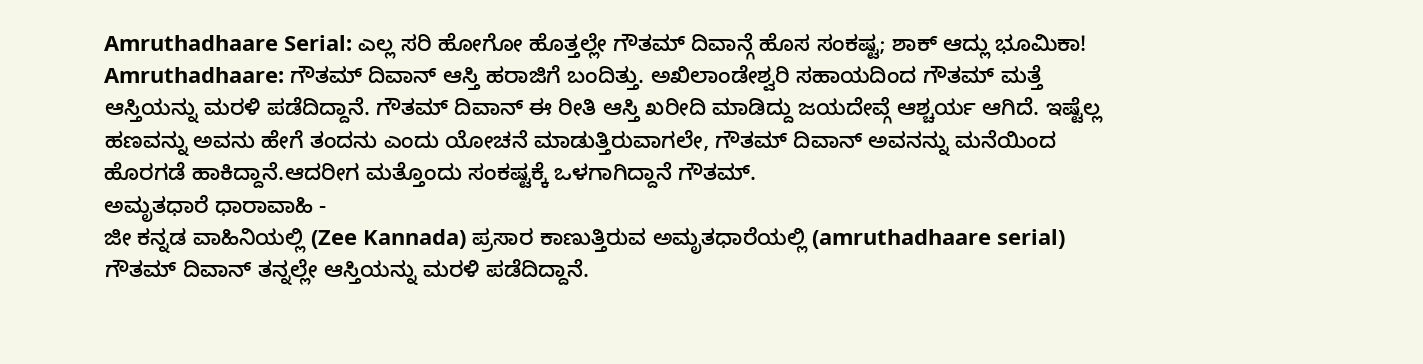Amruthadhaare Serial: ಎಲ್ಲ ಸರಿ ಹೋಗೋ ಹೊತ್ತಲ್ಲೇ ಗೌತಮ್ ದಿವಾನ್ಗೆ ಹೊಸ ಸಂಕಷ್ಟ; ಶಾಕ್ ಆದ್ಲು ಭೂಮಿಕಾ!
Amruthadhaare: ಗೌತಮ್ ದಿವಾನ್ ಆಸ್ತಿ ಹರಾಜಿಗೆ ಬಂದಿತ್ತು. ಅಖಿಲಾಂಡೇಶ್ವರಿ ಸಹಾಯದಿಂದ ಗೌತಮ್ ಮತ್ತೆ ಆಸ್ತಿಯನ್ನು ಮರಳಿ ಪಡೆದಿದ್ದಾನೆ. ಗೌತಮ್ ದಿವಾನ್ ಈ ರೀತಿ ಆಸ್ತಿ ಖರೀದಿ ಮಾಡಿದ್ದು ಜಯದೇವ್ಗೆ ಆಶ್ಚರ್ಯ ಆಗಿದೆ. ಇಷ್ಟೆಲ್ಲ ಹಣವನ್ನು ಅವನು ಹೇಗೆ ತಂದನು ಎಂದು ಯೋಚನೆ ಮಾಡುತ್ತಿರುವಾಗಲೇ, ಗೌತಮ್ ದಿವಾನ್ ಅವನನ್ನು ಮನೆಯಿಂದ ಹೊರಗಡೆ ಹಾಕಿದ್ದಾನೆ.ಆದರೀಗ ಮತ್ತೊಂದು ಸಂಕಷ್ಟಕ್ಕೆ ಒಳಗಾಗಿದ್ದಾನೆ ಗೌತಮ್.
ಅಮೃತಧಾರೆ ಧಾರಾವಾಹಿ -
ಜೀ ಕನ್ನಡ ವಾಹಿನಿಯಲ್ಲಿ (Zee Kannada) ಪ್ರಸಾರ ಕಾಣುತ್ತಿರುವ ಅಮೃತಧಾರೆಯಲ್ಲಿ (amruthadhaare serial) ಗೌತಮ್ ದಿವಾನ್ ತನ್ನಲ್ಲೇ ಆಸ್ತಿಯನ್ನು ಮರಳಿ ಪಡೆದಿದ್ದಾನೆ.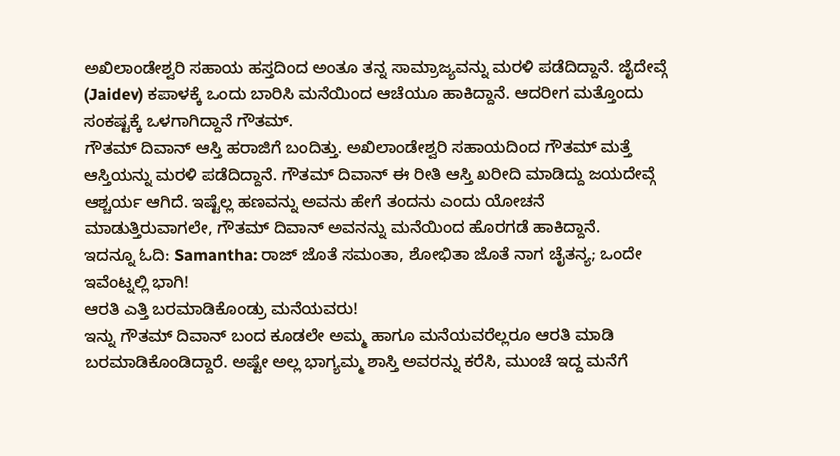ಅಖಿಲಾಂಡೇಶ್ವರಿ ಸಹಾಯ ಹಸ್ತದಿಂದ ಅಂತೂ ತನ್ನ ಸಾಮ್ರಾಜ್ಯವನ್ನು ಮರಳಿ ಪಡೆದಿದ್ದಾನೆ. ಜೈದೇವ್ಗೆ (Jaidev) ಕಪಾಳಕ್ಕೆ ಒಂದು ಬಾರಿಸಿ ಮನೆಯಿಂದ ಆಚೆಯೂ ಹಾಕಿದ್ದಾನೆ. ಆದರೀಗ ಮತ್ತೊಂದು ಸಂಕಷ್ಟಕ್ಕೆ ಒಳಗಾಗಿದ್ದಾನೆ ಗೌತಮ್.
ಗೌತಮ್ ದಿವಾನ್ ಆಸ್ತಿ ಹರಾಜಿಗೆ ಬಂದಿತ್ತು. ಅಖಿಲಾಂಡೇಶ್ವರಿ ಸಹಾಯದಿಂದ ಗೌತಮ್ ಮತ್ತೆ ಆಸ್ತಿಯನ್ನು ಮರಳಿ ಪಡೆದಿದ್ದಾನೆ. ಗೌತಮ್ ದಿವಾನ್ ಈ ರೀತಿ ಆಸ್ತಿ ಖರೀದಿ ಮಾಡಿದ್ದು ಜಯದೇವ್ಗೆ ಆಶ್ಚರ್ಯ ಆಗಿದೆ. ಇಷ್ಟೆಲ್ಲ ಹಣವನ್ನು ಅವನು ಹೇಗೆ ತಂದನು ಎಂದು ಯೋಚನೆ ಮಾಡುತ್ತಿರುವಾಗಲೇ, ಗೌತಮ್ ದಿವಾನ್ ಅವನನ್ನು ಮನೆಯಿಂದ ಹೊರಗಡೆ ಹಾಕಿದ್ದಾನೆ.
ಇದನ್ನೂ ಓದಿ: Samantha: ರಾಜ್ ಜೊತೆ ಸಮಂತಾ, ಶೋಭಿತಾ ಜೊತೆ ನಾಗ ಚೈತನ್ಯ; ಒಂದೇ ಇವೆಂಟ್ನಲ್ಲಿ ಭಾಗಿ!
ಆರತಿ ಎತ್ತಿ ಬರಮಾಡಿಕೊಂಡ್ರು ಮನೆಯವರು!
ಇನ್ನು ಗೌತಮ್ ದಿವಾನ್ ಬಂದ ಕೂಡಲೇ ಅಮ್ಮ ಹಾಗೂ ಮನೆಯವರೆಲ್ಲರೂ ಆರತಿ ಮಾಡಿ ಬರಮಾಡಿಕೊಂಡಿದ್ದಾರೆ. ಅಷ್ಟೇ ಅಲ್ಲ ಭಾಗ್ಯಮ್ಮ ಶಾಸ್ತಿ ಅವರನ್ನು ಕರೆಸಿ, ಮುಂಚೆ ಇದ್ದ ಮನೆಗೆ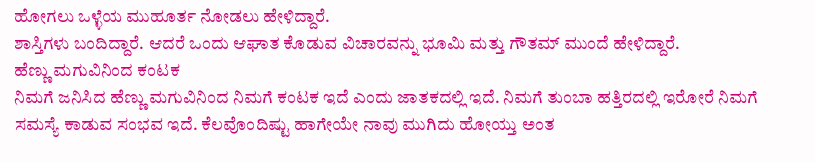ಹೋಗಲು ಒಳ್ಳೆಯ ಮುಹೂರ್ತ ನೋಡಲು ಹೇಳಿದ್ದಾರೆ.
ಶಾಸ್ತಿಗಳು ಬಂದಿದ್ದಾರೆ. ಆದರೆ ಒಂದು ಆಘಾತ ಕೊಡುವ ವಿಚಾರವನ್ನು ಭೂಮಿ ಮತ್ತು ಗೌತಮ್ ಮುಂದೆ ಹೇಳಿದ್ದಾರೆ.
ಹೆಣ್ಣು ಮಗುವಿನಿಂದ ಕಂಟಕ
ನಿಮಗೆ ಜನಿಸಿದ ಹೆಣ್ಣು ಮಗುವಿನಿಂದ ನಿಮಗೆ ಕಂಟಕ ಇದೆ ಎಂದು ಜಾತಕದಲ್ಲಿ ಇದೆ. ನಿಮಗೆ ತುಂಬಾ ಹತ್ತಿರದಲ್ಲಿ ಇರೋರೆ ನಿಮಗೆ ಸಮಸ್ಯೆ ಕಾಡುವ ಸಂಭವ ಇದೆ. ಕೆಲವೊಂದಿಷ್ಟು ಹಾಗೇಯೇ ನಾವು ಮುಗಿದು ಹೋಯ್ತು ಅಂತ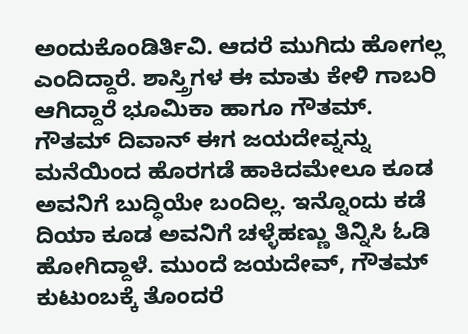ಅಂದುಕೊಂಡಿರ್ತಿವಿ. ಆದರೆ ಮುಗಿದು ಹೋಗಲ್ಲ ಎಂದಿದ್ದಾರೆ. ಶಾಸ್ತ್ರಿಗಳ ಈ ಮಾತು ಕೇಳಿ ಗಾಬರಿ ಆಗಿದ್ದಾರೆ ಭೂಮಿಕಾ ಹಾಗೂ ಗೌತಮ್.
ಗೌತಮ್ ದಿವಾನ್ ಈಗ ಜಯದೇವ್ನನ್ನು ಮನೆಯಿಂದ ಹೊರಗಡೆ ಹಾಕಿದಮೇಲೂ ಕೂಡ ಅವನಿಗೆ ಬುದ್ಧಿಯೇ ಬಂದಿಲ್ಲ. ಇನ್ನೊಂದು ಕಡೆ ದಿಯಾ ಕೂಡ ಅವನಿಗೆ ಚಳ್ಳೆಹಣ್ಣು ತಿನ್ನಿಸಿ ಓಡಿ ಹೋಗಿದ್ದಾಳೆ. ಮುಂದೆ ಜಯದೇವ್, ಗೌತಮ್ ಕುಟುಂಬಕ್ಕೆ ತೊಂದರೆ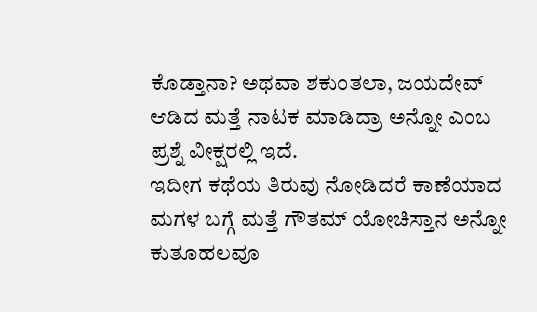ಕೊಡ್ತಾನಾ? ಅಥವಾ ಶಕುಂತಲಾ, ಜಯದೇವ್ ಆಡಿದ ಮತ್ತೆ ನಾಟಕ ಮಾಡಿದ್ರಾ ಅನ್ನೋ ಎಂಬ ಪ್ರಶ್ನೆ ವೀಕ್ಷರಲ್ಲಿ ಇದೆ.
ಇದೀಗ ಕಥೆಯ ತಿರುವು ನೋಡಿದರೆ ಕಾಣೆಯಾದ ಮಗಳ ಬಗ್ಗೆ ಮತ್ತೆ ಗೌತಮ್ ಯೋಚಿಸ್ತಾನ ಅನ್ನೋ ಕುತೂಹಲವೂ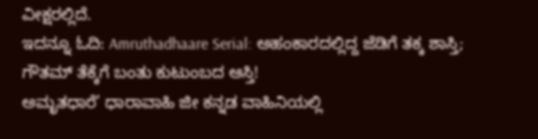ವೀಕ್ಷರಲ್ಲಿದೆ.
ಇದನ್ನೂ ಓದಿ: Amruthadhaare Serial: ಅಹಂಕಾರದಲ್ಲಿದ್ದ ಜೆಡಿಗೆ ತಕ್ಕ ಶಾಸ್ತಿ; ಗೌತಮ್ ತೆಕ್ಕೆಗೆ ಬಂತು ಕುಟುಂಬದ ಆಸ್ತಿ!
ಅಮೃತಧಾರೆ’ ಧಾರಾವಾಹಿ ಜೀ ಕನ್ನಡ ವಾಹಿನಿಯಲ್ಲಿ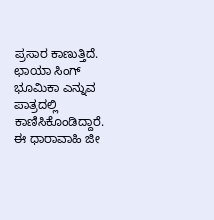ಪ್ರಸಾರ ಕಾಣುತ್ತಿದೆ. ಛಾಯಾ ಸಿಂಗ್ ಭೂಮಿಕಾ ಎನ್ನುವ ಪಾತ್ರದಲ್ಲಿ ಕಾಣಿಸಿಕೊಂಡಿದ್ದಾರೆ. ಈ ಧಾರಾವಾಹಿ ಜೀ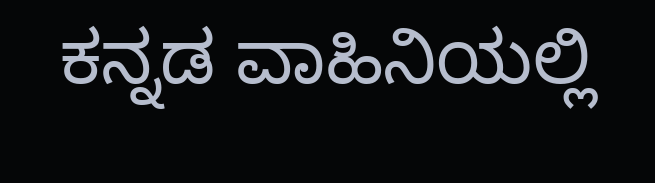ಕನ್ನಡ ವಾಹಿನಿಯಲ್ಲಿ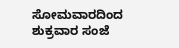ಸೋಮವಾರದಿಂದ ಶುಕ್ರವಾರ ಸಂಜೆ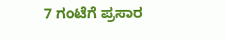7 ಗಂಟೆಗೆ ಪ್ರಸಾರ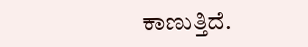ಕಾಣುತ್ತಿದೆ.